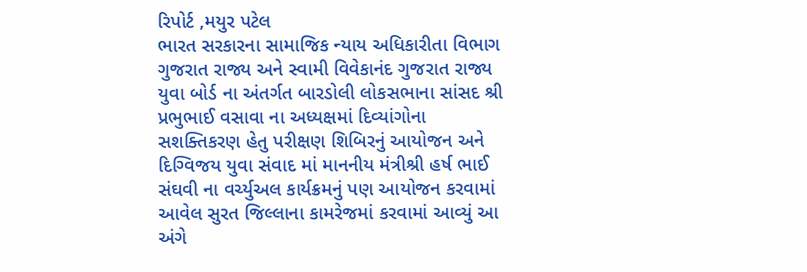રિપોર્ટ ,મયુર પટેલ
ભારત સરકારના સામાજિક ન્યાય અધિકારીતા વિભાગ ગુજરાત રાજ્ય અને સ્વામી વિવેકાનંદ ગુજરાત રાજ્ય યુવા બોર્ડ ના અંતર્ગત બારડોલી લોકસભાના સાંસદ શ્રી પ્રભુભાઈ વસાવા ના અધ્યક્ષમાં દિવ્યાંગોના સશક્તિકરણ હેતુ પરીક્ષણ શિબિરનું આયોજન અને દિગ્વિજય યુવા સંવાદ માં માનનીય મંત્રીશ્રી હર્ષ ભાઈ સંઘવી ના વર્ચ્યુઅલ કાર્યક્રમનું પણ આયોજન કરવામાં આવેલ સુરત જિલ્લાના કામરેજમાં કરવામાં આવ્યું આ અંગે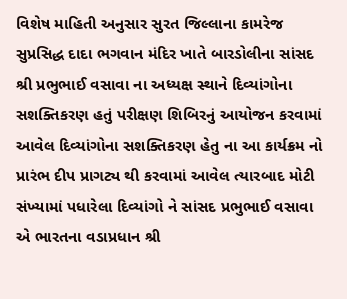વિશેષ માહિતી અનુસાર સુરત જિલ્લાના કામરેજ સુપ્રસિદ્ધ દાદા ભગવાન મંદિર ખાતે બારડોલીના સાંસદ શ્રી પ્રભુભાઈ વસાવા ના અધ્યક્ષ સ્થાને દિવ્યાંગોના સશક્તિકરણ હતું પરીક્ષણ શિબિરનું આયોજન કરવામાં આવેલ દિવ્યાંગોના સશક્તિકરણ હેતુ ના આ કાર્યક્રમ નો પ્રારંભ દીપ પ્રાગટ્ય થી કરવામાં આવેલ ત્યારબાદ મોટી સંખ્યામાં પધારેલા દિવ્યાંગો ને સાંસદ પ્રભુભાઈ વસાવા એ ભારતના વડાપ્રધાન શ્રી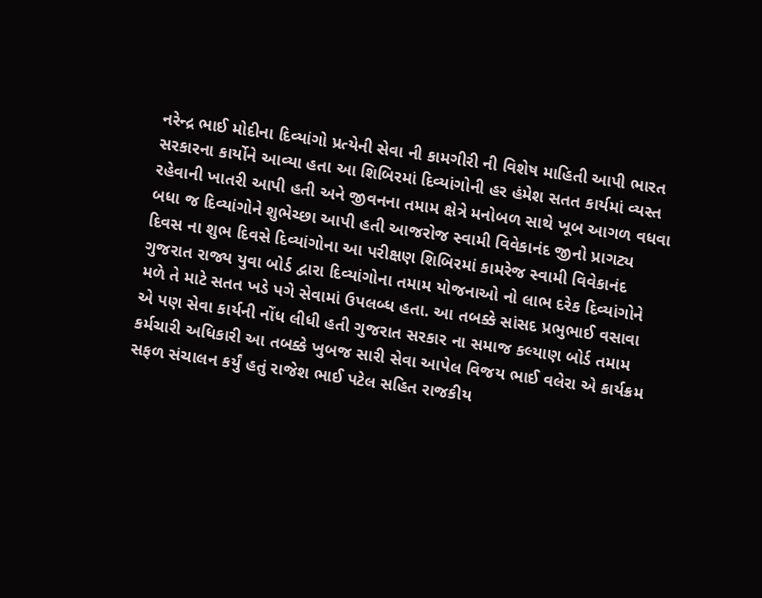નરેન્દ્ર ભાઈ મોદીના દિવ્યાંગો પ્રત્યેની સેવા ની કામગીરી ની વિશેષ માહિતી આપી ભારત સરકારના કાર્યોને આવ્યા હતા આ શિબિરમાં દિવ્યાંગોની હર હંમેશ સતત કાર્યમાં વ્યસ્ત રહેવાની ખાતરી આપી હતી અને જીવનના તમામ ક્ષેત્રે મનોબળ સાથે ખૂબ આગળ વધવા બધા જ દિવ્યાંગોને શુભેચ્છા આપી હતી આજરોજ સ્વામી વિવેકાનંદ જીનો પ્રાગટ્ય દિવસ ના શુભ દિવસે દિવ્યાંગોના આ પરીક્ષણ શિબિરમાં કામરેજ સ્વામી વિવેકાનંદ ગુજરાત રાજ્ય યુવા બોર્ડ દ્વારા દિવ્યાંગોના તમામ યોજનાઓ નો લાભ દરેક દિવ્યાંગોને મળે તે માટે સતત ખડે પગે સેવામાં ઉપલબ્ધ હતા. આ તબક્કે સાંસદ પ્રભુભાઈ વસાવા એ પણ સેવા કાર્યની નોંધ લીધી હતી ગુજરાત સરકાર ના સમાજ કલ્યાણ બોર્ડ તમામ કર્મચારી અધિકારી આ તબક્કે ખુબજ સારી સેવા આપેલ વિજય ભાઈ વલેરા એ કાર્યક્રમ સફળ સંચાલન કર્યું હતું રાજેશ ભાઈ પટેલ સહિત રાજકીય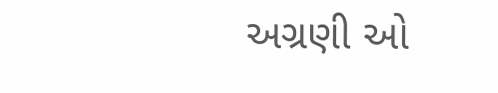અગ્રણી ઓ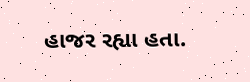હાજર રહ્યા હતા.